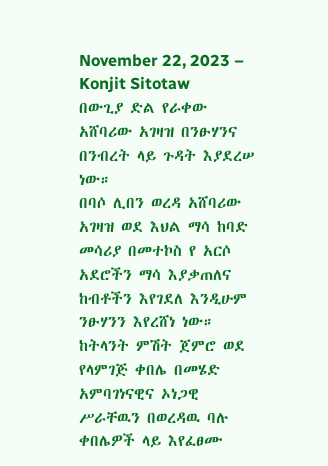November 22, 2023 – Konjit Sitotaw
በውጊያ ድል የራቀው አሸባሪው አገዛዝ በንፁሃንና በንብረት ላይ ጉዳት እያደረሠ ነው።
በባሶ ሊበን ወረዳ አሸባሪው አገዛዝ ወደ እህል ማሳ ከባድ መሳሪያ በመተኮስ የ አርሶ አደሮችን ማሳ እያቃጠለና ከብቶችን እየገደለ እንዲሁም ንፁሃንን እየረሸነ ነው።
ከትላንት ምሽት ጀምሮ ወደ የላምገጅ ቀበሌ በመሄድ አምባገነናዊና ኦነጋዊ ሥራቸዉን በወረዳዉ ባሉ ቀበሌዎች ላይ እየፈፀሙ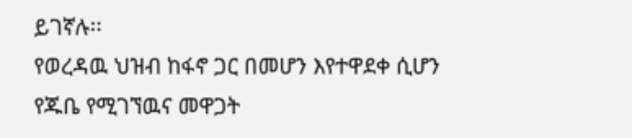ይገኛሉ፡፡
የወረዳዉ ህዝብ ከፋኖ ጋር በመሆን እየተዋደቀ ሲሆን የጁቤ የሚገኘዉና መዋጋት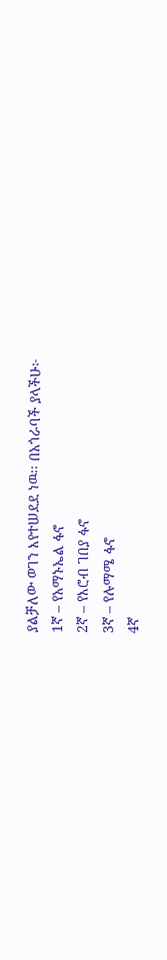ያልቻለው ወገን እየተሠደደ ነዉ፡፡ በአጎራባች ያላችሁ፦
1ኛ – የአማኑኤል ፋኖ
2ኛ – የእሮብ ገበያ ፋኖ
3ኛ – የሉማሜ ፋኖ
4ኛ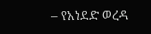– የአነደድ ወረዳ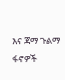እና ጃማ ጉልማ ፋኖዎች